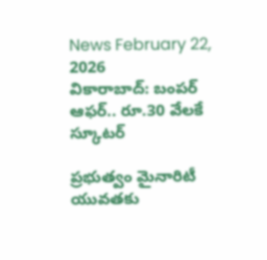News February 22, 2026
వికారాబాద్: బంపర్ ఆఫర్.. రూ.30 వేలకే స్కూటర్

ప్రభుత్వం మైనారిటీ యువతకు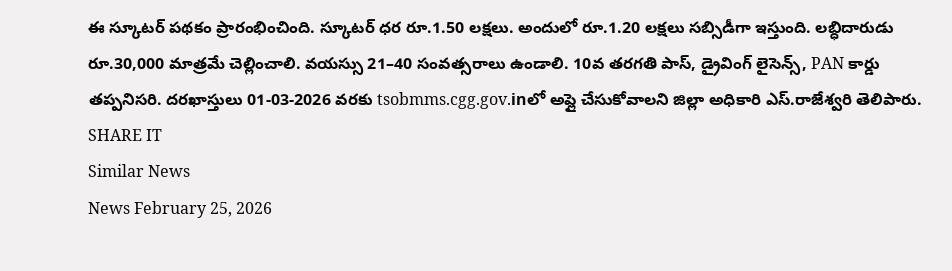ఈ స్కూటర్ పథకం ప్రారంభించింది. స్కూటర్ ధర రూ.1.50 లక్షలు. అందులో రూ.1.20 లక్షలు సబ్సిడీగా ఇస్తుంది. లబ్ధిదారుడు రూ.30,000 మాత్రమే చెల్లించాలి. వయస్సు 21–40 సంవత్సరాలు ఉండాలి. 10వ తరగతి పాస్, డ్రైవింగ్ లైసెన్స్, PAN కార్డు తప్పనిసరి. దరఖాస్తులు 01-03-2026 వరకు tsobmms.cgg.gov.inలో అప్లై చేసుకోవాలని జిల్లా అధికారి ఎస్.రాజేశ్వరి తెలిపారు.
SHARE IT
Similar News
News February 25, 2026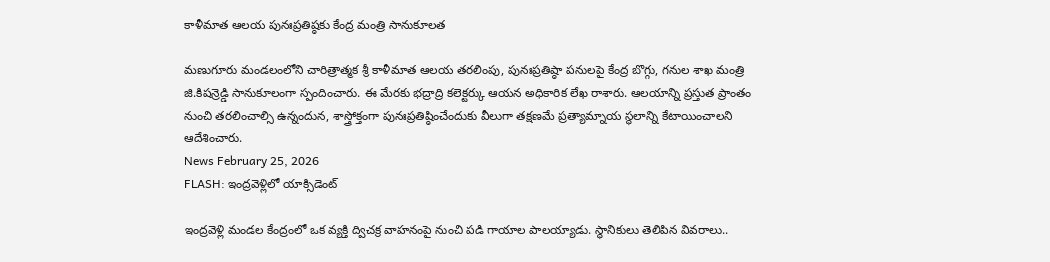కాళీమాత ఆలయ పునఃప్రతిష్ఠకు కేంద్ర మంత్రి సానుకూలత

మణుగూరు మండలంలోని చారిత్రాత్మక శ్రీ కాళీమాత ఆలయ తరలింపు, పునఃప్రతిష్ఠా పనులపై కేంద్ర బొగ్గు, గనుల శాఖ మంత్రి జి.కిషన్రెడ్డి సానుకూలంగా స్పందించారు. ఈ మేరకు భద్రాద్రి కలెక్టర్కు ఆయన అధికారిక లేఖ రాశారు. ఆలయాన్ని ప్రస్తుత ప్రాంతం నుంచి తరలించాల్సి ఉన్నందున, శాస్త్రోక్తంగా పునఃప్రతిష్ఠించేందుకు వీలుగా తక్షణమే ప్రత్యామ్నాయ స్థలాన్ని కేటాయించాలని ఆదేశించారు.
News February 25, 2026
FLASH: ఇంద్రవెళ్లిలో యాక్సిడెంట్

ఇంద్రవెళ్లి మండల కేంద్రంలో ఒక వ్యక్తి ద్విచక్ర వాహనంపై నుంచి పడి గాయాల పాలయ్యాడు. స్థానికులు తెలిపిన వివరాలు..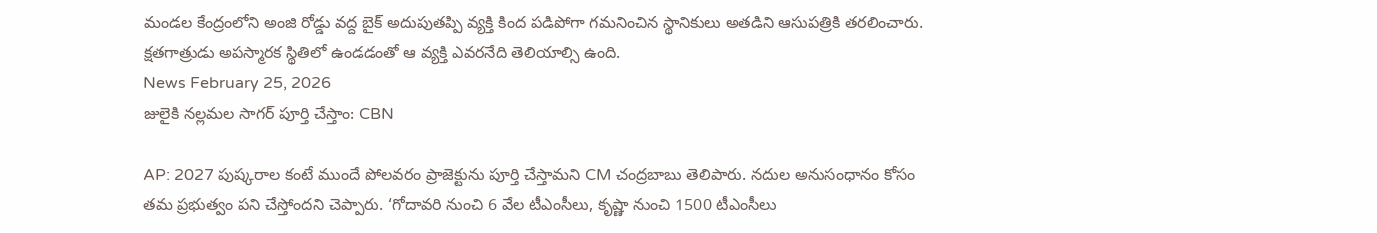మండల కేంద్రంలోని అంజి రోడ్డు వద్ద బైక్ అదుపుతప్పి వ్యక్తి కింద పడిపోగా గమనించిన స్థానికులు అతడిని ఆసుపత్రికి తరలించారు. క్షతగాత్రుడు అపస్మారక స్థితిలో ఉండడంతో ఆ వ్యక్తి ఎవరనేది తెలియాల్సి ఉంది.
News February 25, 2026
జులైకి నల్లమల సాగర్ పూర్తి చేస్తాం: CBN

AP: 2027 పుష్కరాల కంటే ముందే పోలవరం ప్రాజెక్టును పూర్తి చేస్తామని CM చంద్రబాబు తెలిపారు. నదుల అనుసంధానం కోసం తమ ప్రభుత్వం పని చేస్తోందని చెప్పారు. ‘గోదావరి నుంచి 6 వేల టీఎంసీలు, కృష్ణా నుంచి 1500 టీఎంసీలు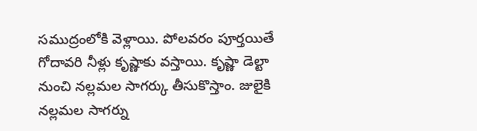సముద్రంలోకి వెళ్లాయి. పోలవరం పూర్తయితే గోదావరి నీళ్లు కృష్ణాకు వస్తాయి. కృష్ణా డెల్టా నుంచి నల్లమల సాగర్కు తీసుకొస్తాం. జులైకి నల్లమల సాగర్ను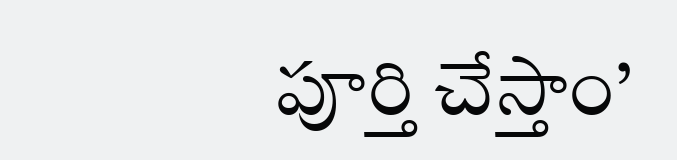పూర్తి చేస్తాం’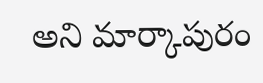అని మార్కాపురం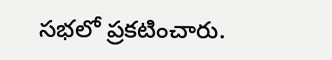సభలో ప్రకటించారు.